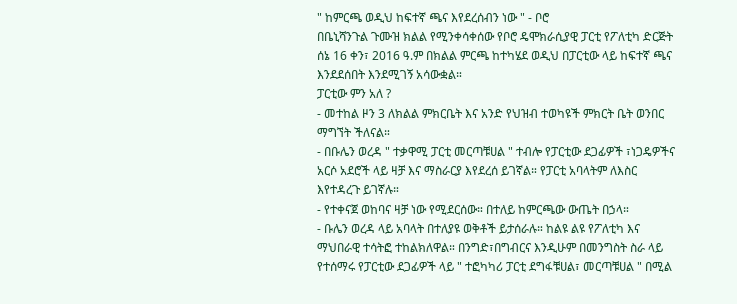" ከምርጫ ወዲህ ከፍተኛ ጫና እየደረሰብን ነው " - ቦሮ
በቤኒሻንጉል ጉሙዝ ክልል የሚንቀሳቀሰው የቦሮ ዴሞክራሲያዊ ፓርቲ የፖለቲካ ድርጅት ሰኔ 16 ቀን፣ 2016 ዓ.ም በክልል ምርጫ ከተካሄደ ወዲህ በፓርቲው ላይ ከፍተኛ ጫና እንደደሰበት እንደሚገኝ አሳውቋል።
ፓርቲው ምን አለ ?
- መተከል ዞን 3 ለክልል ምክርቤት እና አንድ የህዝብ ተወካዩች ምክርት ቤት ወንበር ማግኘት ችለናል።
- በቡሌን ወረዳ " ተቃዋሚ ፓርቲ መርጣቹሀል " ተብሎ የፓርቲው ደጋፊዎች ፣ነጋዴዎችና አርሶ አደሮች ላይ ዛቻ እና ማስራርያ እየደረሰ ይገኛል። የፓርቲ አባላትም ለእስር እየተዳረጉ ይገኛሉ።
- የተቀናጀ ወከባና ዛቻ ነው የሚደርሰው። በተለይ ከምርጫው ውጤት በኃላ።
- ቡሌን ወረዳ ላይ አባላት በተለያዩ ወቅቶች ይታሰራሉ። ከልዩ ልዩ የፖለቲካ እና ማህበራዊ ተሳትፎ ተከልክለዋል። በንግድ፣በግብርና እንዲሁም በመንግስት ስራ ላይ የተሰማሩ የፓርቲው ደጋፊዎች ላይ " ተፎካካሪ ፓርቲ ደግፋቹሀል፣ መርጣቹሀል " በሚል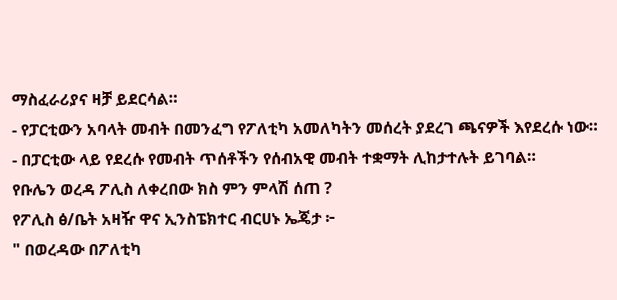ማስፈራሪያና ዛቻ ይደርሳል።
- የፓርቲውን አባላት መብት በመንፈግ የፖለቲካ አመለካትን መሰረት ያደረገ ጫናዎች እየደረሱ ነው።
- በፓርቲው ላይ የደረሱ የመብት ጥሰቶችን የሰብአዊ መብት ተቋማት ሊከታተሉት ይገባል።
የቡሌን ወረዳ ፖሊስ ለቀረበው ክስ ምን ምላሽ ሰጠ ?
የፖሊስ ፅ/ቤት አዛዥ ዋና ኢንስፔክተር ብርሀኑ ኤጄታ ፦
" በወረዳው በፖለቲካ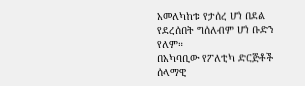አመለካከቱ የታሰረ ሆነ በደል የደረሰበት ግሰለብም ሆነ ቡድን የለም።
በአካባቢው የፖለቲካ ድርጅቶች ሰላማዊ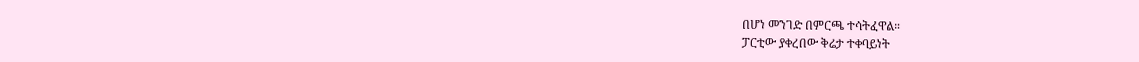በሆነ መንገድ በምርጫ ተሳትፈዋል።
ፓርቲው ያቀረበው ቅሬታ ተቀባይነት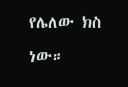የሌለው ክስ ነው።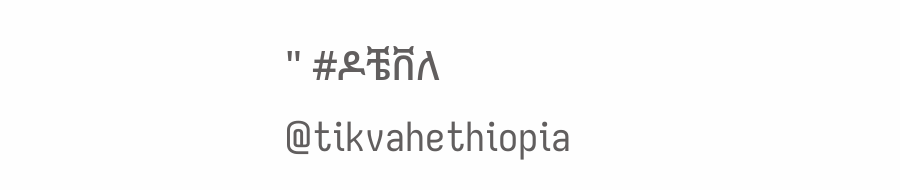" #ዶቼቨለ
@tikvahethiopia